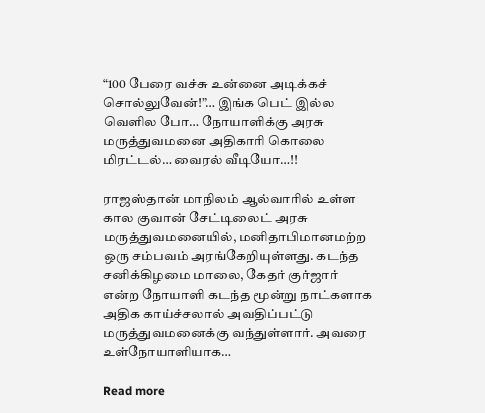“100 பேரை வச்சு உன்னை அடிக்கச் சொல்லுவேன்!”… இங்க பெட் இல்ல வெளில போ… நோயாளிக்கு அரசு மருத்துவமனை அதிகாரி கொலை மிரட்டல்… வைரல் வீடியோ…!!

ராஜஸ்தான் மாநிலம் ஆல்வாரில் உள்ள கால குவான் சேட்டிலைட் அரசு மருத்துவமனையில், மனிதாபிமானமற்ற ஒரு சம்பவம் அரங்கேறியுள்ளது. கடந்த சனிக்கிழமை மாலை, கேதர் குர்ஜார் என்ற நோயாளி கடந்த மூன்று நாட்களாக அதிக காய்ச்சலால் அவதிப்பட்டு மருத்துவமனைக்கு வந்துள்ளார். அவரை உள்நோயாளியாக…

Read more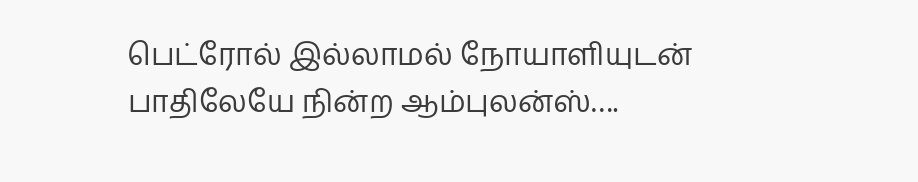பெட்ரோல் இல்லாமல் நோயாளியுடன் பாதிலேயே நின்ற ஆம்புலன்ஸ்….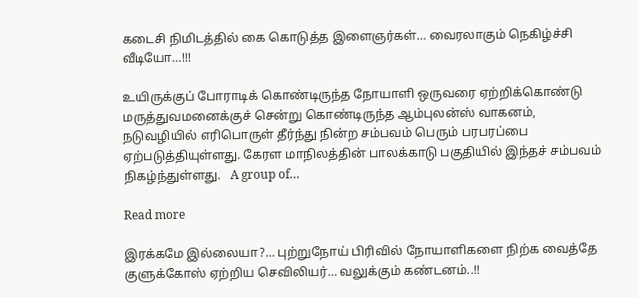கடைசி நிமிடத்தில் கை கொடுத்த இளைஞர்கள்… வைரலாகும் நெகிழ்ச்சி வீடியோ…!!!

உயிருக்குப் போராடிக் கொண்டிருந்த நோயாளி ஒருவரை ஏற்றிக்கொண்டு மருத்துவமனைக்குச் சென்று கொண்டிருந்த ஆம்புலன்ஸ் வாகனம், நடுவழியில் எரிபொருள் தீர்ந்து நின்ற சம்பவம் பெரும் பரபரப்பை ஏற்படுத்தியுள்ளது. கேரள மாநிலத்தின் பாலக்காடு பகுதியில் இந்தச் சம்பவம் நிகழ்ந்துள்ளது.   A group of…

Read more

இரக்கமே இல்லையா?… புற்றுநோய் பிரிவில் நோயாளிகளை நிற்க வைத்தே குளுக்கோஸ் ஏற்றிய செவிலியர்… வலுக்கும் கண்டனம்..!!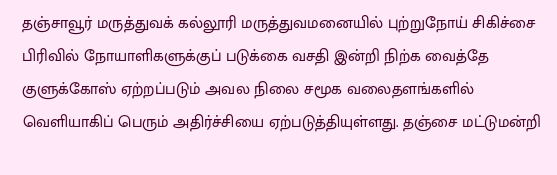தஞ்சாவூர் மருத்துவக் கல்லூரி மருத்துவமனையில் புற்றுநோய் சிகிச்சை பிரிவில் நோயாளிகளுக்குப் படுக்கை வசதி இன்றி நிற்க வைத்தே குளுக்கோஸ் ஏற்றப்படும் அவல நிலை சமூக வலைதளங்களில் வெளியாகிப் பெரும் அதிர்ச்சியை ஏற்படுத்தியுள்ளது. தஞ்சை மட்டுமன்றி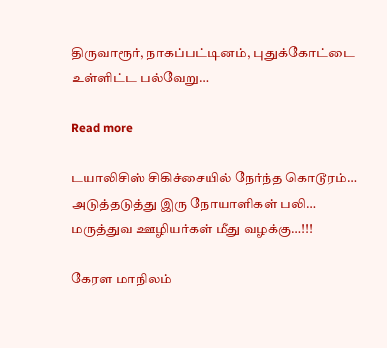திருவாரூர், நாகப்பட்டினம், புதுக்கோட்டை உள்ளிட்ட பல்வேறு…

Read more

டயாலிசிஸ் சிகிச்சையில் நேர்ந்த கொடூரம்… அடுத்தடுத்து இரு நோயாளிகள் பலி… மருத்துவ ஊழியர்கள் மீது வழக்கு…!!!

கேரள மாநிலம்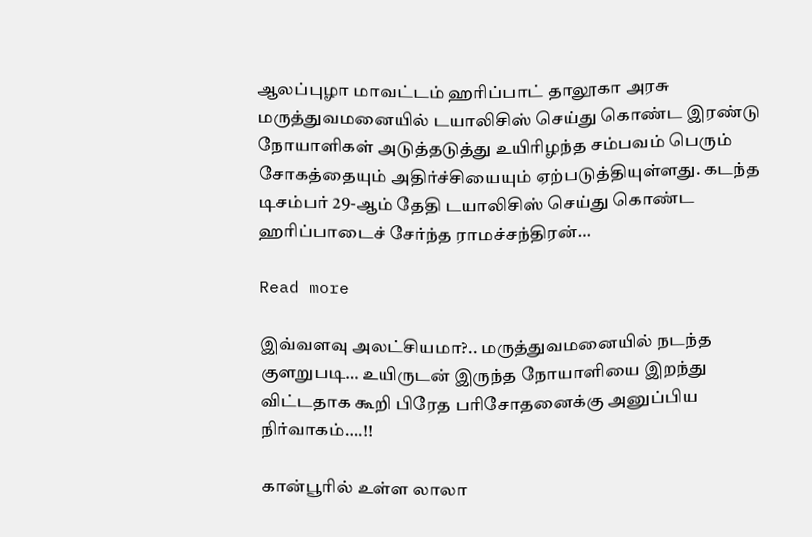ஆலப்புழா மாவட்டம் ஹரிப்பாட் தாலூகா அரசு மருத்துவமனையில் டயாலிசிஸ் செய்து கொண்ட இரண்டு நோயாளிகள் அடுத்தடுத்து உயிரிழந்த சம்பவம் பெரும் சோகத்தையும் அதிர்ச்சியையும் ஏற்படுத்தியுள்ளது. கடந்த டிசம்பர் 29-ஆம் தேதி டயாலிசிஸ் செய்து கொண்ட ஹரிப்பாடைச் சேர்ந்த ராமச்சந்திரன்…

Read more

இவ்வளவு அலட்சியமா?.. மருத்துவமனையில் நடந்த குளறுபடி… உயிருடன் இருந்த நோயாளியை இறந்து விட்டதாக கூறி பிரேத பரிசோதனைக்கு அனுப்பிய நிர்வாகம்….!!

கான்பூரில் உள்ள லாலா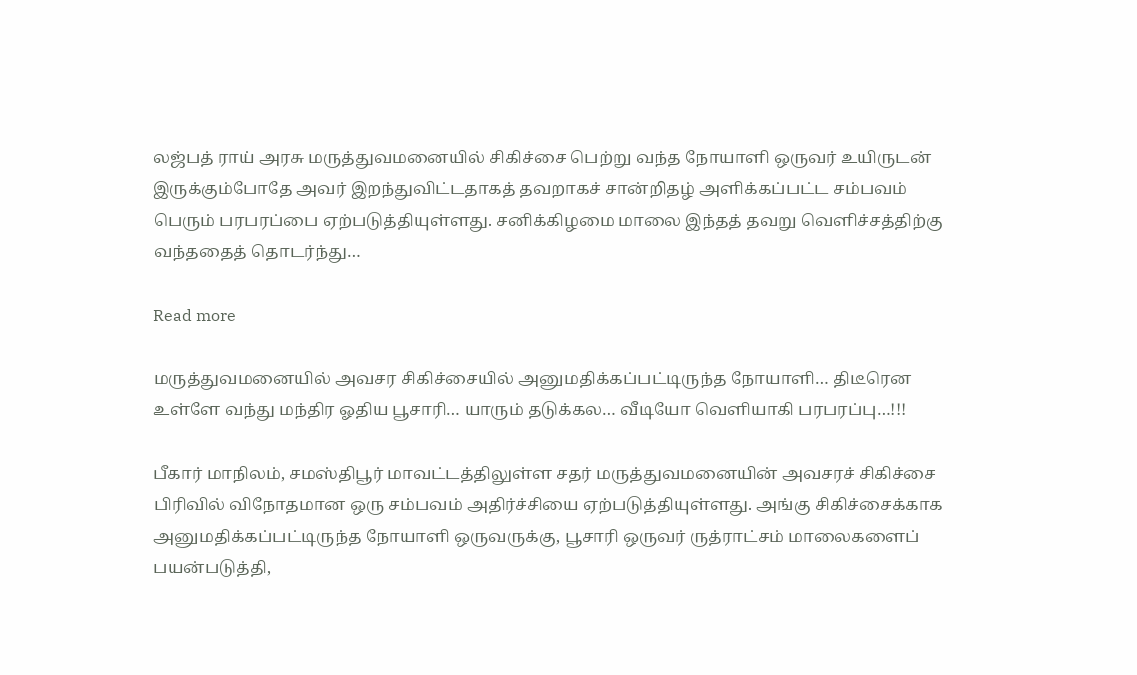லஜ்பத் ராய் அரசு மருத்துவமனையில் சிகிச்சை பெற்று வந்த நோயாளி ஒருவர் உயிருடன் இருக்கும்போதே அவர் இறந்துவிட்டதாகத் தவறாகச் சான்றிதழ் அளிக்கப்பட்ட சம்பவம் பெரும் பரபரப்பை ஏற்படுத்தியுள்ளது. சனிக்கிழமை மாலை இந்தத் தவறு வெளிச்சத்திற்கு வந்ததைத் தொடர்ந்து…

Read more

மருத்துவமனையில் அவசர சிகிச்சையில் அனுமதிக்கப்பட்டிருந்த நோயாளி… திடீரென உள்ளே வந்து மந்திர ஓதிய பூசாரி… யாரும் தடுக்கல… வீடியோ வெளியாகி பரபரப்பு…!!!

பீகார் மாநிலம், சமஸ்திபூர் மாவட்டத்திலுள்ள சதர் மருத்துவமனையின் அவசரச் சிகிச்சை பிரிவில் விநோதமான ஒரு சம்பவம் அதிர்ச்சியை ஏற்படுத்தியுள்ளது. அங்கு சிகிச்சைக்காக அனுமதிக்கப்பட்டிருந்த நோயாளி ஒருவருக்கு, பூசாரி ஒருவர் ருத்ராட்சம் மாலைகளைப் பயன்படுத்தி,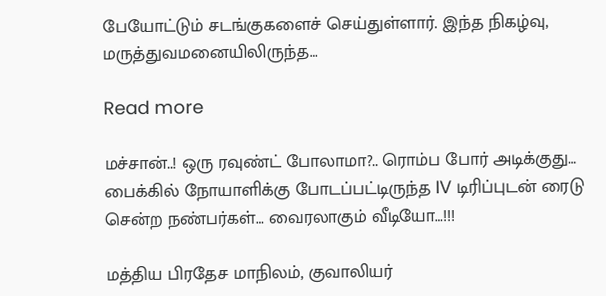பேயோட்டும் சடங்குகளைச் செய்துள்ளார். இந்த நிகழ்வு, மருத்துவமனையிலிருந்த…

Read more

மச்சான்..! ஒரு ரவுண்ட் போலாமா?.. ரொம்ப போர் அடிக்குது… பைக்கில் நோயாளிக்கு போடப்பட்டிருந்த IV டிரிப்புடன் ரைடு சென்ற நண்பர்கள்… வைரலாகும் வீடியோ…!!!

மத்திய பிரதேச மாநிலம், குவாலியர்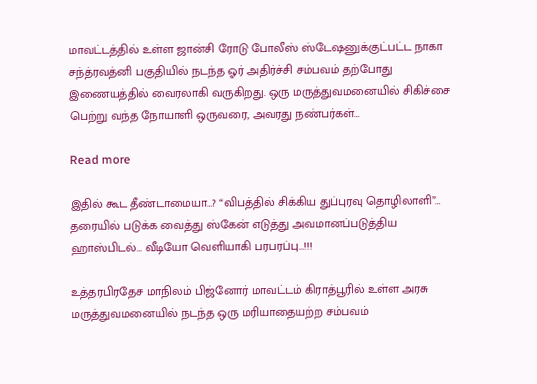மாவட்டத்தில் உள்ள ஜான்சி ரோடு போலீஸ் ஸ்டேஷனுக்குட்பட்ட நாகா சந்த்ரவத்னி பகுதியில் நடந்த ஓர் அதிர்ச்சி சம்பவம் தற்போது இணையத்தில் வைரலாகி வருகிறது. ஒரு மருத்துவமனையில் சிகிச்சை பெற்று வந்த நோயாளி ஒருவரை, அவரது நண்பர்கள்…

Read more

இதில் கூட தீண்டாமையா…? “விபத்தில் சிக்கிய துப்புரவு தொழிலாளி”… தரையில் படுக்க வைத்து ஸ்கேன் எடுத்து அவமானப்படுத்திய ஹாஸ்பிடல்… வீடியோ வெளியாகி பரபரப்பு…!!!

உத்தரபிரதேச மாநிலம் பிஜ்னோர் மாவட்டம் கிராத்பூரில் உள்ள அரசு மருத்துவமனையில் நடந்த ஒரு மரியாதையற்ற சம்பவம்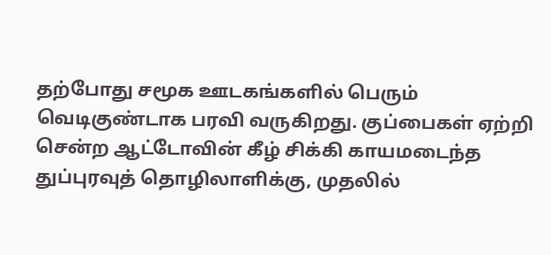தற்போது சமூக ஊடகங்களில் பெரும் வெடிகுண்டாக பரவி வருகிறது. குப்பைகள் ஏற்றி சென்ற ஆட்டோவின் கீழ் சிக்கி காயமடைந்த துப்புரவுத் தொழிலாளிக்கு, முதலில்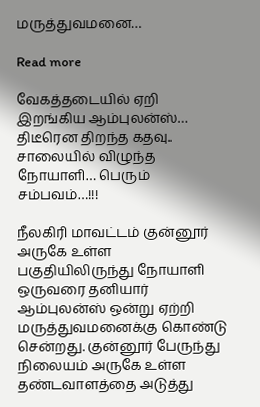மருத்துவமனை…

Read more

வேகத்தடையில் ஏறி இறங்கிய ஆம்புலன்ஸ்… திடீரென திறந்த கதவு.. சாலையில் விழுந்த நோயாளி… பெரும் சம்பவம்…!!!

நீலகிரி மாவட்டம் குன்னூர் அருகே உள்ள பகுதியிலிருந்து நோயாளி ஒருவரை தனியார் ஆம்புலன்ஸ் ஒன்று ஏற்றி மருத்துவமனைக்கு கொண்டு சென்றது. குன்னூர் பேருந்து நிலையம் அருகே உள்ள தண்டவாளத்தை அடுத்து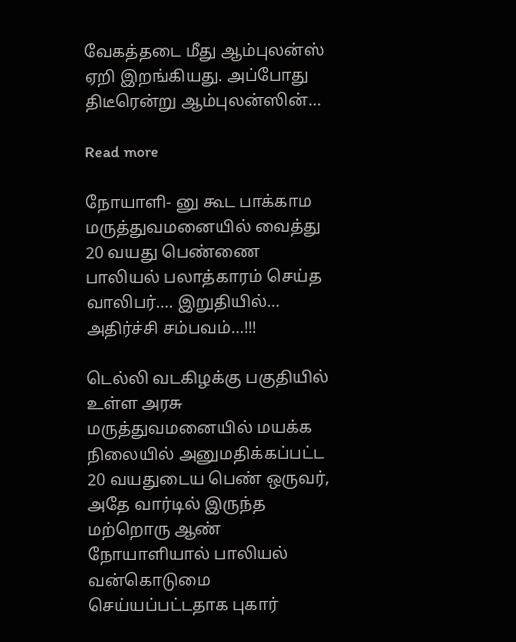வேகத்தடை மீது ஆம்புலன்ஸ் ஏறி இறங்கியது. அப்போது திடீரென்று ஆம்புலன்ஸின்…

Read more

நோயாளி- னு கூட பாக்காம மருத்துவமனையில் வைத்து 20 வயது பெண்ணை பாலியல் பலாத்காரம் செய்த வாலிபர்…. இறுதியில்… அதிர்ச்சி சம்பவம்…!!!

டெல்லி வடகிழக்கு பகுதியில் உள்ள அரசு மருத்துவமனையில் மயக்க நிலையில் அனுமதிக்கப்பட்ட 20 வயதுடைய பெண் ஒருவர், அதே வார்டில் இருந்த மற்றொரு ஆண் நோயாளியால் பாலியல் வன்கொடுமை செய்யப்பட்டதாக புகார்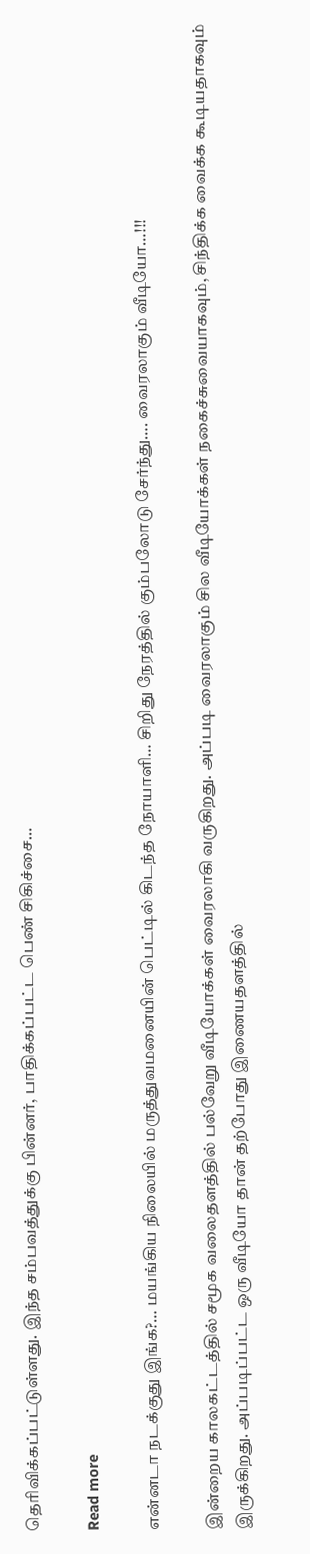தெரிவிக்கப்பட்டுள்ளது. இந்த சம்பவத்துக்கு பின்னர், பாதிக்கப்பட்ட பெண் சிகிச்சை…

Read more

என்னடா நடக்குது இங்க?… மயங்கிய நிலையில் மருத்துவமனையின் பெட்டில் கிடந்த நோயாளி… சிறிது நேரத்தில் கும்பலோடு சேர்ந்து…. வைரலாகும் வீடியோ…!!!

இன்றைய காலகட்டத்தில் சமூக வலைதளத்தில் பல்வேறு வீடியோக்கள் வைரலாகி வருகிறது. அப்படி வைரலாகும் சில வீடியோக்கள் நகைச்சுவையாகவும், சிந்திக்க வைக்க கூடியதாகவும் இருக்கிறது. அப்படிப்பட்ட ஒரு வீடியோ தான் தற்போது இணையதளத்தில்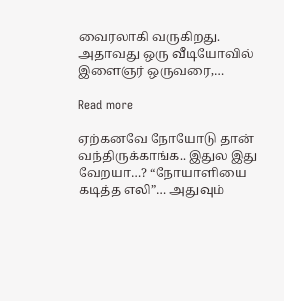வைரலாகி வருகிறது. அதாவது ஒரு வீடியோவில் இளைஞர் ஒருவரை,…

Read more

ஏற்கனவே நோயோடு தான் வந்திருக்காங்க.. இதுல இது வேறயா…? “நோயாளியை கடித்த எலி”… அதுவும்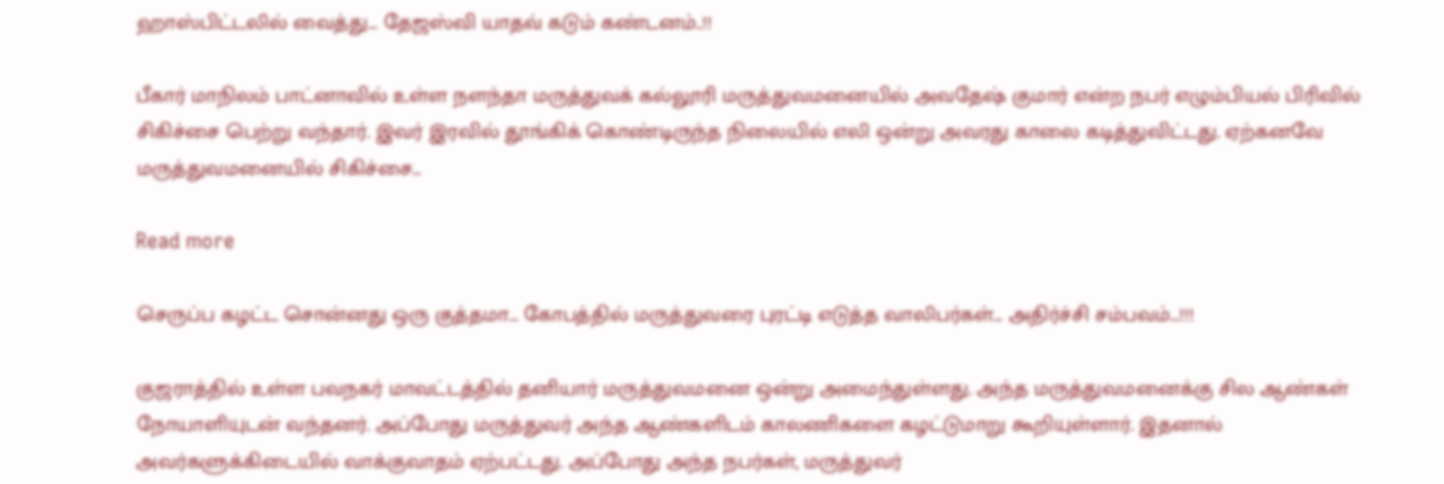ஹாஸ்பிட்டலில் வைத்து… தேஜஸ்வி யாதவ் கடும் கண்டனம்..!!

பீகார் மாநிலம் பாட்னாவில் உள்ள நளந்தா மருத்துவக் கல்லூரி மருத்துவமனையில் அவதேஷ் குமார் என்ற நபர் எழும்பியல் பிரிவில் சிகிச்சை பெற்று வந்தார். இவர் இரவில் தூங்கிக் கொண்டிருந்த நிலையில் எலி ஒன்று அவரது காலை கடித்துவிட்டது. ஏற்கனவே மருத்துவமனையில் சிகிச்சை…

Read more

செருப்ப கழட்ட சொன்னது ஒரு குத்தமா… கோபத்தில் மருத்துவரை புரட்டி எடுத்த வாலிபர்கள்… அதிர்ச்சி சம்பவம்…!!!

குஜராத்தில் உள்ள பவநகர் மாவட்டத்தில் தனியார் மருத்துவமனை ஒன்று அமைந்துள்ளது. அந்த மருத்துவமனைக்கு சில ஆண்கள் நோயாளியுடன் வந்தனர். அப்போது மருத்துவர் அந்த ஆண்களிடம் காலணிகளை கழட்டுமாறு கூறியுள்ளார். இதனால் அவர்களுக்கிடையில் வாக்குவாதம் ஏற்பட்டது. அப்போது அந்த நபர்கள், மருத்துவர்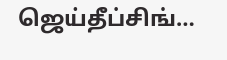ஜெய்தீப்சிங்…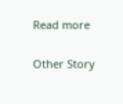Read more

Other Story